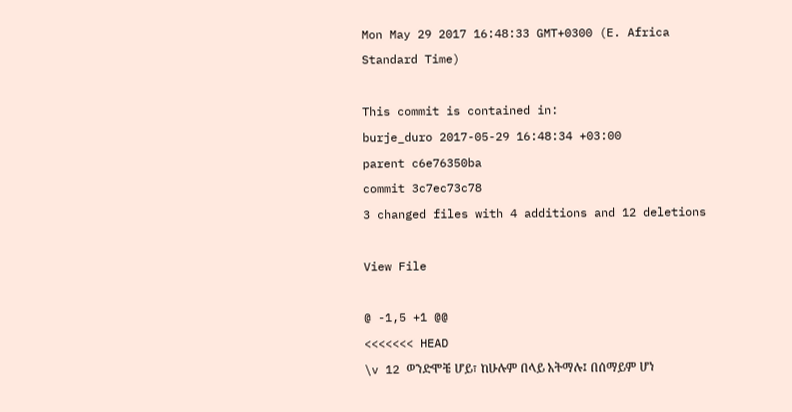Mon May 29 2017 16:48:33 GMT+0300 (E. Africa Standard Time)

This commit is contained in:
burje_duro 2017-05-29 16:48:34 +03:00
parent c6e76350ba
commit 3c7ec73c78
3 changed files with 4 additions and 12 deletions

View File

@ -1,5 +1 @@
<<<<<<< HEAD
\v 12 ወንድሞቼ ሆይ፣ ከሁሉም በላይ አትማሉ፤ በሰማይም ሆነ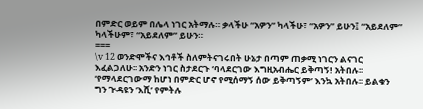በምድር ወይም በሌላ ነገር አትማሉ። ቃላችሁ “አዎን” ካላችሁ፣ “አዎን” ይሁን፤ “አይደለም” ካላችሁም፣ “አይደለም” ይሁን።
===
\v 12 ወንድሞችና እኅቶች ስለምትናገሩበት ሁኔታ በጣም ጠቃሚ ነገርን ልናገር እፈልጋለሁ፡፡ አንድን ነገር ስታደርጉ ‘ባላደርገው እግዚአብሔር ይቅጣኝ! አትበሉ፡፡ ‘የማላደርገውማ ከሆነ በምድር ሆኖ የሚሰማኝ ሰው ይቅጣኝም’ እንኳ አትበሉ፡፡ ይልቁን ግን ጒዳዩን ‘እሺ’ የምትሉ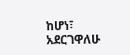ከሆነ፣ አደርገዋለሁ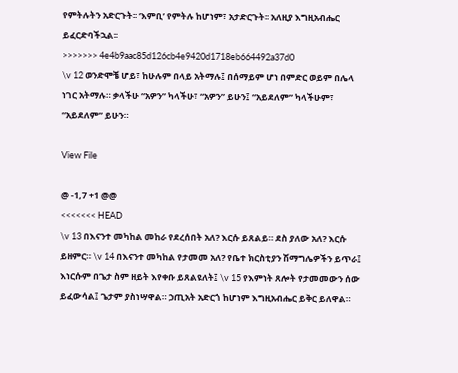የምትሉትን አድርጉት፡፡ ‘እምቢ’ የምትሉ ከሆነም፣ አታድርጉት፡፡ አለዚያ እግዚአብሔር ይፈርድባችኋል፡፡
>>>>>>> 4e4b9aac85d126cb4e9420d1718eb664492a37d0
\v 12 ወንድሞቼ ሆይ፣ ከሁሉም በላይ አትማሉ፤ በሰማይም ሆነ በምድር ወይም በሌላ ነገር አትማሉ። ቃላችሁ “አዎን” ካላችሁ፣ “አዎን” ይሁን፤ “አይደለም” ካላችሁም፣ “አይደለም” ይሁን።

View File

@ -1,7 +1 @@
<<<<<<< HEAD
\v 13 በእናንተ መካከል መከራ የደረሰበት አለ? እርሱ ይጸልይ። ደስ ያለው አለ? እርሱ ይዘምር። \v 14 በእናንተ መካከል የታመመ አለ? የቤተ ክርስቲያን ሽማግሌዎችን ይጥራ፤ እነርሱም በጌታ ስም ዘይት እየቀቡ ይጸልዩለት፤ \v 15 የእምነት ጸሎት የታመመውን ሰው ይፈውሳል፤ ጌታም ያስነሣዋል። ኃጢአት አድርጎ ከሆነም እግዚአብሔር ይቅር ይለዋል።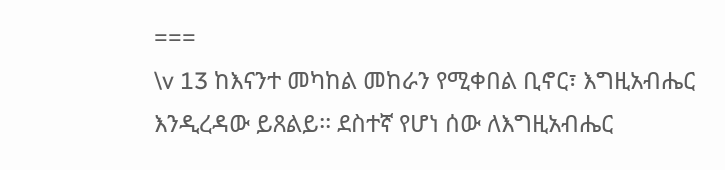===
\v 13 ከእናንተ መካከል መከራን የሚቀበል ቢኖር፣ እግዚአብሔር እንዲረዳው ይጸልይ፡፡ ደስተኛ የሆነ ሰው ለእግዚአብሔር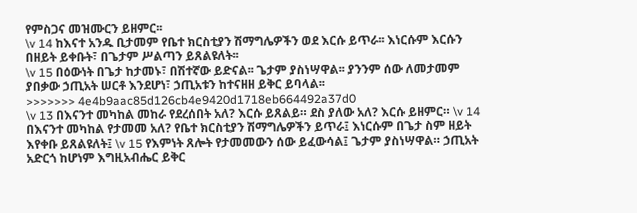የምስጋና መዝሙርን ይዘምር፡፡
\v 14 ከእናተ አንዱ ቢታመም የቤተ ክርስቲያን ሽማግሌዎችን ወደ እርሱ ይጥራ፡፡ እነርሱም እርሱን በዘይት ይቀቡት፣ በጌታም ሥልጣን ይጸልዩለት፡፡
\v 15 በዕውነት በጌታ ከታመኑ፣ በሽተኛው ይድናል፡፡ ጌታም ያስነሣዋል፡፡ ያንንም ሰው ለመታመም ያበቃው ኃጢአት ሠርቶ እንደሆነ፣ ኃጢአቱን ከተናዘዘ ይቅር ይባላል፡፡
>>>>>>> 4e4b9aac85d126cb4e9420d1718eb664492a37d0
\v 13 በእናንተ መካከል መከራ የደረሰበት አለ? እርሱ ይጸልይ። ደስ ያለው አለ? እርሱ ይዘምር። \v 14 በእናንተ መካከል የታመመ አለ? የቤተ ክርስቲያን ሽማግሌዎችን ይጥራ፤ እነርሱም በጌታ ስም ዘይት እየቀቡ ይጸልዩለት፤ \v 15 የእምነት ጸሎት የታመመውን ሰው ይፈውሳል፤ ጌታም ያስነሣዋል። ኃጢአት አድርጎ ከሆነም እግዚአብሔር ይቅር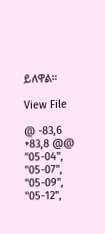ይለዋል።

View File

@ -83,6 +83,8 @@
"05-04",
"05-07",
"05-09",
"05-12",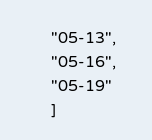"05-13",
"05-16",
"05-19"
]